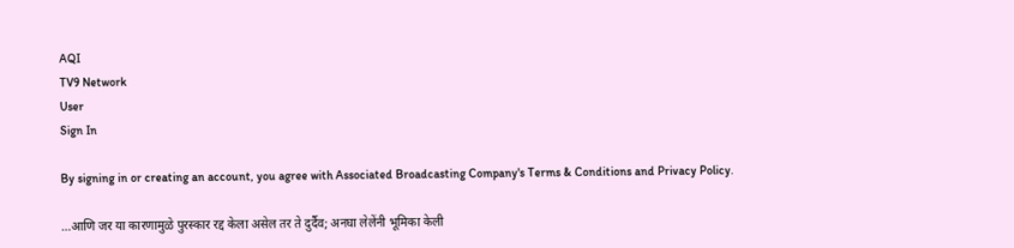AQI
TV9 Network
User
Sign In

By signing in or creating an account, you agree with Associated Broadcasting Company's Terms & Conditions and Privacy Policy.

…आणि जर या कारणामुळे पुरस्कार रद्द केला असेल तर ते दुर्दैव; अनघा लेलेंनी भूमिका केली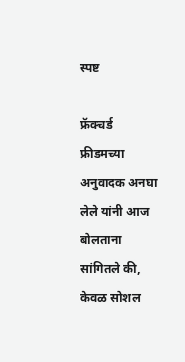स्पष्ट

फ्रॅक्चर्ड फ्रीडमच्या अनुवादक अनघा लेले यांनी आज बोलताना सांगितले की, केवळ सोशल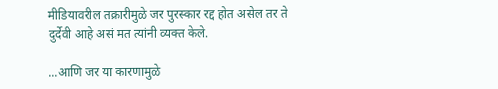मीडियावरील तक्रारीमुळे जर पुरस्कार रद्द होत असेल तर ते दुर्देवी आहे असं मत त्यांनी व्यक्त केले.

...आणि जर या कारणामुळे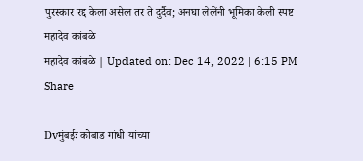पुरस्कार रद्द केला असेल तर ते दुर्दैव; अनघा लेलेंनी भूमिका केली स्पष्ट
महादेव कांबळे
महादेव कांबळे | Updated on: Dec 14, 2022 | 6:15 PM
Share

Dvमुंबईः कोबाड गांधी यांच्या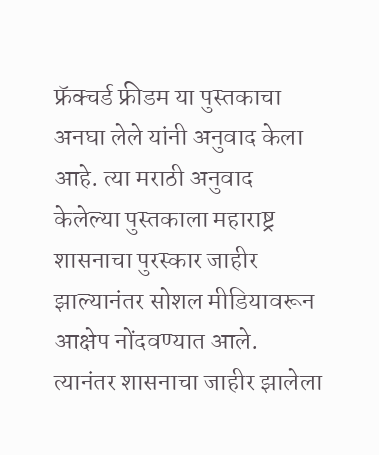फ्रॅक्चर्ड फ्रीडम या पुस्तकाचा अनघा लेले यांनी अनुवाद केला आहे. त्या मराठी अनुवाद केलेल्या पुस्तकाला महाराष्ट्र शासनाचा पुरस्कार जाहीर झाल्यानंतर सोशल मीडियावरून आक्षेप नोंदवण्यात आले. त्यानंतर शासनाचा जाहीर झालेला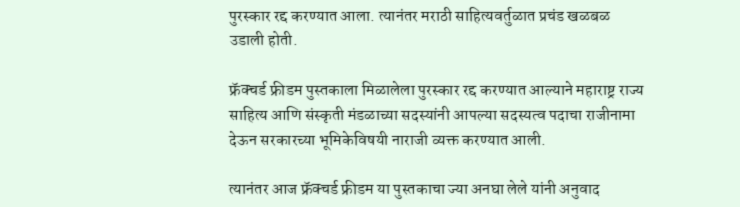पुरस्कार रद्द करण्यात आला. त्यानंतर मराठी साहित्यवर्तुळात प्रचंड खळबळ उडाली होती.

फ्रॅक्चर्ड फ्रीडम पुस्तकाला मिळालेला पुरस्कार रद्द करण्यात आल्याने महाराष्ट्र राज्य साहित्य आणि संस्कृती मंडळाच्या सदस्यांनी आपल्या सदस्यत्व पदाचा राजीनामा देऊन सरकारच्या भूमिकेविषयी नाराजी व्यक्त करण्यात आली.

त्यानंतर आज फ्रॅक्चर्ड फ्रीडम या पुस्तकाचा ज्या अनघा लेले यांनी अनुवाद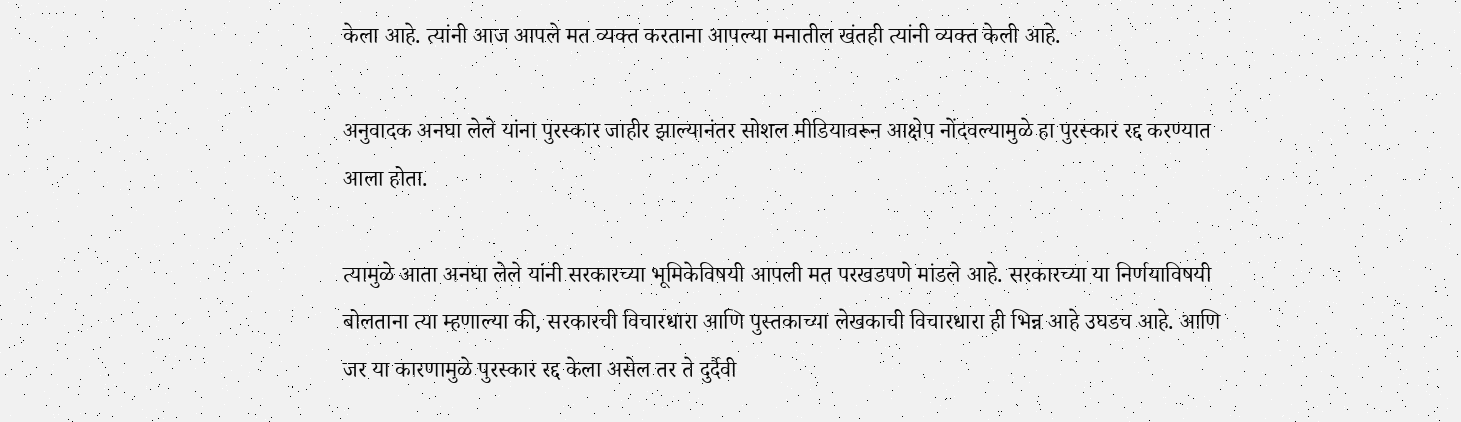केला आहे. त्यांनी आज आपले मत व्यक्त करताना आपल्या मनातील खंतही त्यांनी व्यक्त केली आहे.

अनुवादक अनघा लेले यांना पुरस्कार जाहीर झाल्यानंतर सोशल मीडियावरून आक्षेप नोंदवल्यामुळे हा पुरस्कार रद्द करण्यात आला होता.

त्यामुळे आता अनघा लेले यांनी सरकारच्या भूमिकेविषयी आपली मत परखडपणे मांडले आहे. सरकारच्या या निर्णयाविषयी बोलताना त्या म्हणाल्या की, सरकारची विचारधारा आणि पुस्तकाच्या लेखकाची विचारधारा ही भिन्न आहे उघडच आहे. आणि जर या कारणामुळे पुरस्कार रद्द केला असेल तर ते दुर्दैवी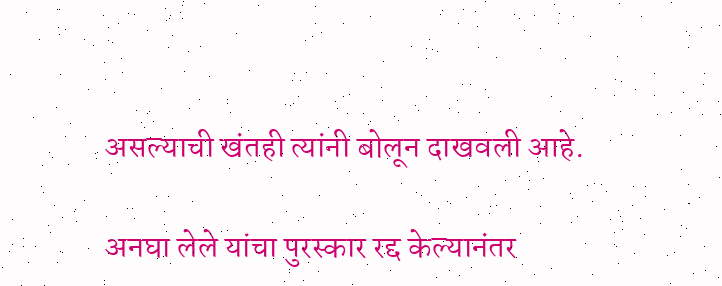असल्याची खंतही त्यांनी बोलून दाखवली आहे.

अनघा लेले यांचा पुरस्कार रद्द केल्यानंतर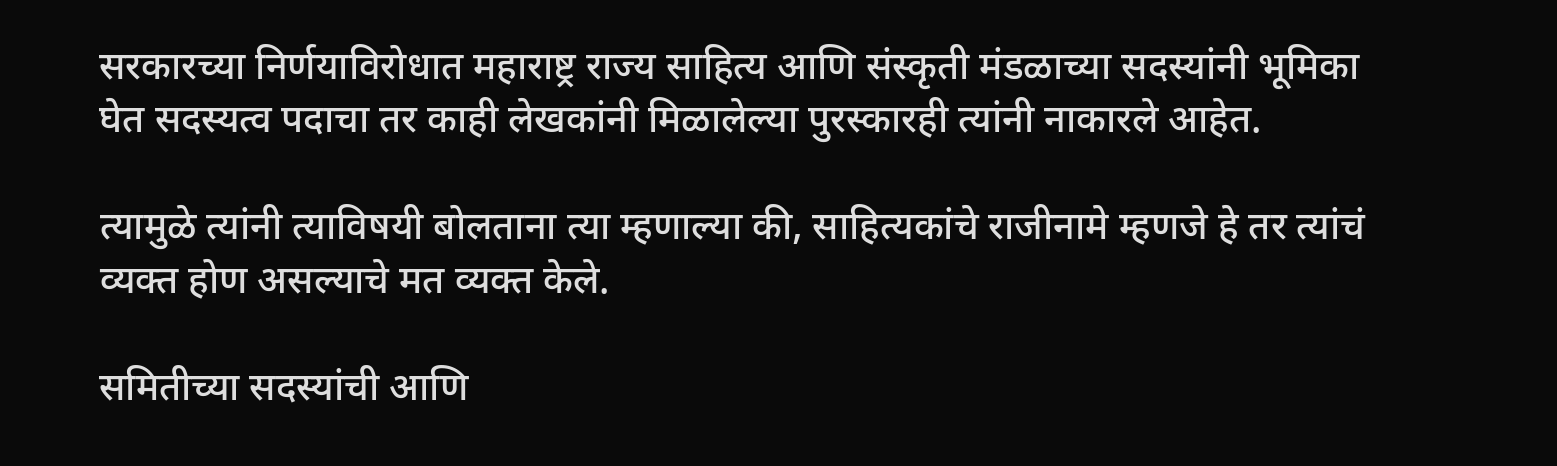सरकारच्या निर्णयाविरोधात महाराष्ट्र राज्य साहित्य आणि संस्कृती मंडळाच्या सदस्यांनी भूमिका घेत सदस्यत्व पदाचा तर काही लेखकांनी मिळालेल्या पुरस्कारही त्यांनी नाकारले आहेत.

त्यामुळे त्यांनी त्याविषयी बोलताना त्या म्हणाल्या की, साहित्यकांचे राजीनामे म्हणजे हे तर त्यांचं व्यक्त होण असल्याचे मत व्यक्त केले.

समितीच्या सदस्यांची आणि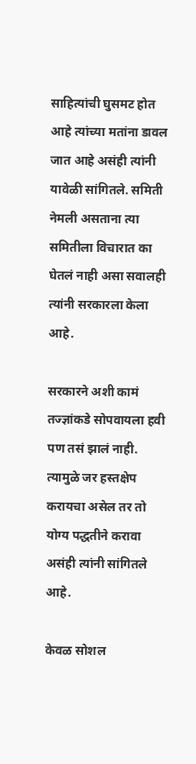साहित्यांची घुसमट होत आहे त्यांच्या मतांना डावल जात आहे असंही त्यांनी यावेळी सांगितले. समिती नेमली असताना त्या समितीला विचारात का घेतलं नाही असा सवालही त्यांनी सरकारला केला आहे.

सरकारने अशी कामं तज्ज्ञांकडे सोपवायला हवी पण तसं झालं नाही. त्यामुळे जर हस्तक्षेप करायचा असेल तर तो योग्य पद्धतीने करावा असंही त्यांनी सांगितले आहे.

केवळ सोशल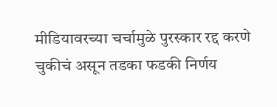मीडियावरच्या चर्चामुळे पुरस्कार रद्द करणे चुकीचं असून तडका फडकी निर्णय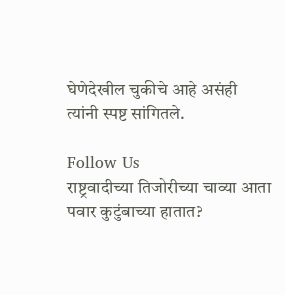घेणेदेखील चुकीचे आहे असंही त्यांनी स्पष्ट सांगितले.

Follow Us
राष्ट्रवादीच्या तिजोरीच्या चाव्या आता पवार कुटुंबाच्या हातात?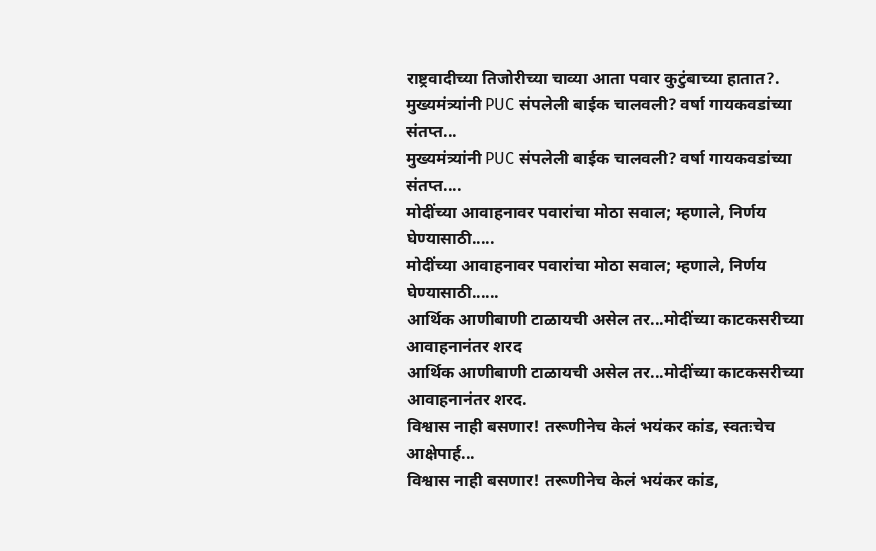राष्ट्रवादीच्या तिजोरीच्या चाव्या आता पवार कुटुंबाच्या हातात?.
मुख्यमंत्र्यांनी PUC संपलेली बाईक चालवली? वर्षा गायकवडांच्या संतप्त...
मुख्यमंत्र्यांनी PUC संपलेली बाईक चालवली? वर्षा गायकवडांच्या संतप्त....
मोदींच्या आवाहनावर पवारांचा मोठा सवाल; म्हणाले, निर्णय घेण्यासाठी.....
मोदींच्या आवाहनावर पवारांचा मोठा सवाल; म्हणाले, निर्णय घेण्यासाठी......
आर्थिक आणीबाणी टाळायची असेल तर...मोदींच्या काटकसरीच्या आवाहनानंतर शरद
आर्थिक आणीबाणी टाळायची असेल तर...मोदींच्या काटकसरीच्या आवाहनानंतर शरद.
विश्वास नाही बसणार! तरूणीनेच केलं भयंकर कांड, स्वतःचेच आक्षेपार्ह...
विश्वास नाही बसणार! तरूणीनेच केलं भयंकर कांड,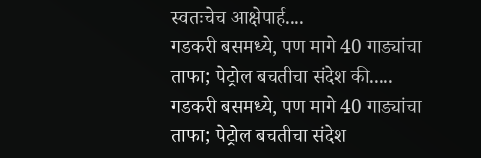स्वतःचेच आक्षेपार्ह....
गडकरी बसमध्ये, पण मागे 40 गाड्यांचा ताफा; पेट्रोल बचतीचा संदेश की.....
गडकरी बसमध्ये, पण मागे 40 गाड्यांचा ताफा; पेट्रोल बचतीचा संदेश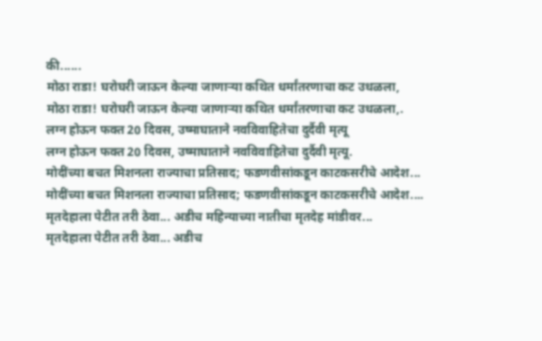की......
मोठा राडा! घरोघरी जाऊन केल्या जाणाऱ्या कथित धर्मांतरणाचा कट उधळला,
मोठा राडा! घरोघरी जाऊन केल्या जाणाऱ्या कथित धर्मांतरणाचा कट उधळला,.
लग्न होऊन फक्त 20 दिवस, उष्माघाताने नवविवाहितेचा दुर्दैवी मृत्यू
लग्न होऊन फक्त 20 दिवस, उष्माघाताने नवविवाहितेचा दुर्दैवी मृत्यू.
मोदींच्या बचत मिशनला राज्याचा प्रतिसाद; फडणवीसांकडून काटकसरीचे आदेश...
मोदींच्या बचत मिशनला राज्याचा प्रतिसाद; फडणवीसांकडून काटकसरीचे आदेश....
मृतदेहाला पेटीत तरी ठेवा... अडीच महिन्याच्या नातीचा मृतदेह मांडीवर...
मृतदेहाला पेटीत तरी ठेवा... अडीच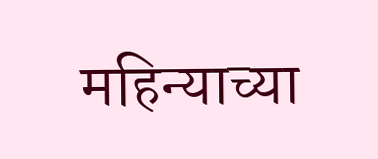महिन्याच्या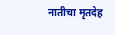नातीचा मृतदेह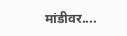मांडीवर....